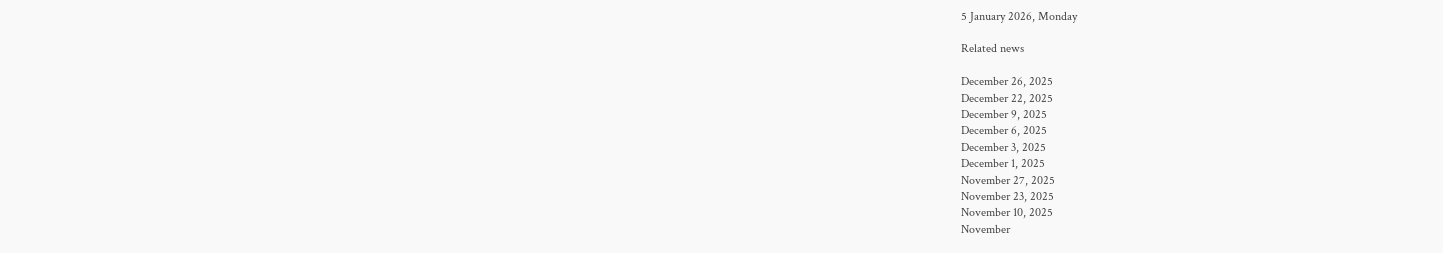5 January 2026, Monday

Related news

December 26, 2025
December 22, 2025
December 9, 2025
December 6, 2025
December 3, 2025
December 1, 2025
November 27, 2025
November 23, 2025
November 10, 2025
November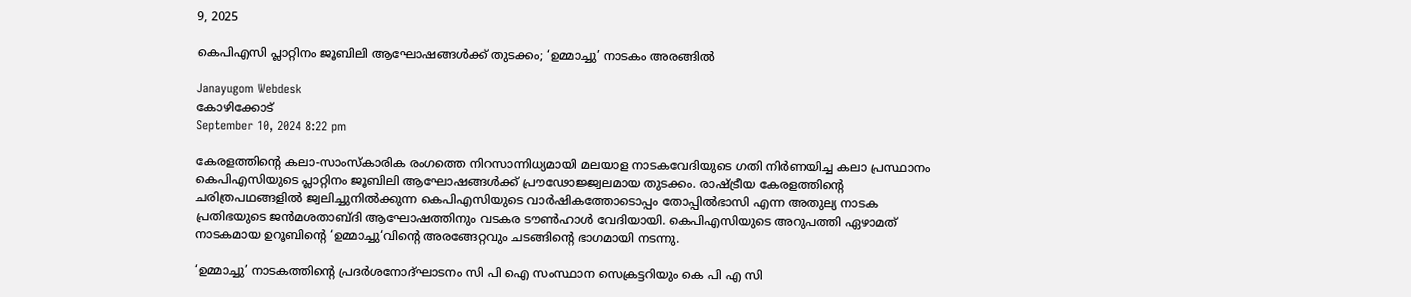9, 2025

കെപിഎസി പ്ലാറ്റിനം ജൂബിലി ആഘോഷങ്ങൾക്ക് തുടക്കം; ‘ഉമ്മാച്ചു’ നാടകം അരങ്ങിൽ

Janayugom Webdesk
കോഴിക്കോട്
September 10, 2024 8:22 pm

കേരളത്തിന്റെ കലാ-സാംസ്കാരിക രംഗത്തെ നിറസാന്നിധ്യമായി മലയാള നാടകവേദിയുടെ ഗതി നിർണയിച്ച കലാ പ്രസ്ഥാനം കെപിഎസിയുടെ പ്ലാറ്റിനം ജൂബിലി ആഘോഷങ്ങൾക്ക് പ്രൗഢോജ്ജ്വലമായ തുടക്കം. രാഷ്ട്രീയ കേരളത്തിന്റെ ചരിത്രപഥങ്ങളിൽ ജ്വലിച്ചുനിൽക്കുന്ന കെപിഎസിയുടെ വാർഷികത്തോടൊപ്പം തോപ്പിൽഭാസി എന്ന അതുല്യ നാടക പ്രതിഭയുടെ ജൻമശതാബ്ദി ആഘോഷത്തിനും വടകര ടൗൺഹാൾ വേദിയായി. കെപിഎസിയുടെ അറുപത്തി ഏഴാമത് നാടകമായ ഉറൂബിന്റെ ‘ഉമ്മാച്ചു‘വിന്റെ അരങ്ങേറ്റവും ചടങ്ങിന്റെ ഭാഗമായി നടന്നു.

‘ഉമ്മാച്ചു’ നാടകത്തിന്റെ പ്രദർശനോദ്ഘാടനം സി പി ഐ സംസ്ഥാന സെക്രട്ടറിയും കെ പി എ സി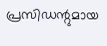പ്രസിഡന്റുമായ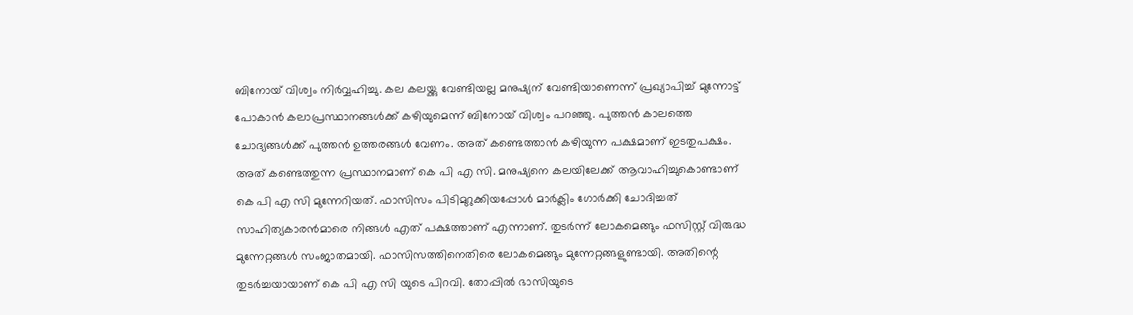ബിനോയ് വിശ്വം നിർവ്വഹിച്ചു. കല കലയ്ക്കു വേണ്ടിയല്ല മനുഷ്യന് വേണ്ടിയാണെന്ന് പ്രഖ്യാപിച്ച് മുന്നോട്ട് പോകാൻ കലാപ്രസ്ഥാനങ്ങൾക്ക് കഴിയുമെന്ന് ബിനോയ് വിശ്വം പറഞ്ഞു. പുത്തൻ കാലത്തെ ചോദ്യങ്ങൾക്ക് പുത്തൻ ഉത്തരങ്ങൾ വേണം. അത് കണ്ടെത്താൻ കഴിയുന്ന പക്ഷമാണ് ഇടതുപക്ഷം. അത് കണ്ടെത്തുന്ന പ്രസ്ഥാനമാണ് കെ പി എ സി. മനുഷ്യനെ കലയിലേക്ക് ആവാഹിച്ചുകൊണ്ടാണ് കെ പി എ സി മുന്നേറിയത്. ഫാസിസം പിടിമുറുക്കിയപ്പോൾ മാർക്ലിം ഗോർക്കി ചോദിച്ചത് സാഹിത്യകാരൻമാരെ നിങ്ങൾ എത് പക്ഷത്താണ് എന്നാണ്. തുടർന്ന് ലോകമെങ്ങും ഫസിസ്റ്റ് വിരുദ്ധ മുന്നേറ്റങ്ങൾ സംജാതമായി. ഫാസിസത്തിനെതിരെ ലോകമെങ്ങും മുന്നേറ്റങ്ങളുണ്ടായി. അതിന്റെ തുടർച്ചയായാണ് കെ പി എ സി യുടെ പിറവി. തോപ്പിൽ ഭാസിയുടെ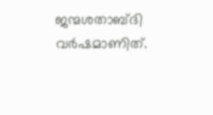ജന്മശതാബ്ദി വർഷമാണിത്.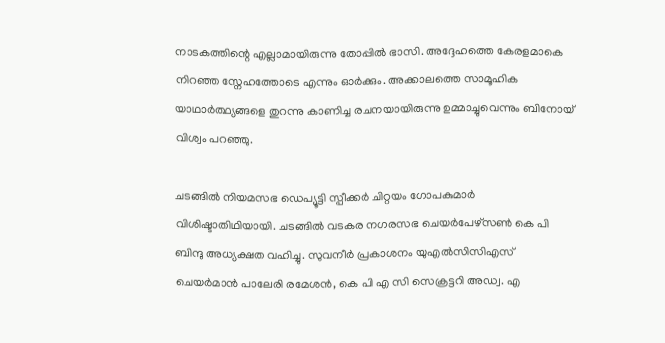നാടകത്തിന്റെ എല്ലാമായിരുന്നു തോപ്പിൽ ഭാസി. അദ്ദേഹത്തെ കേരളമാകെ നിറഞ്ഞ സ്നേഹത്തോടെ എന്നും ഓർക്കും. അക്കാലത്തെ സാമൂഹിക യാഥാർത്ഥ്യങ്ങളെ തുറന്നു കാണിച്ച രചനയായിരുന്നു ഉമ്മാച്ചുവെന്നും ബിനോയ് വിശ്വം പറഞ്ഞു.

ചടങ്ങിൽ നിയമസഭ ഡെപ്യൂട്ടി സ്പീക്കർ ചിറ്റയം ഗോപകുമാർ വിശിഷ്ടാതിഥിയായി. ചടങ്ങിൽ വടകര നഗരസഭ ചെയർപേഴ്സൺ കെ പി ബിന്ദു അധ്യക്ഷത വഹിച്ചു. സുവനീർ പ്രകാശനം യുഎൽസിസിഎസ് ചെയർമാൻ പാലേരി രമേശൻ, കെ പി എ സി സെക്രട്ടറി അഡ്വ. എ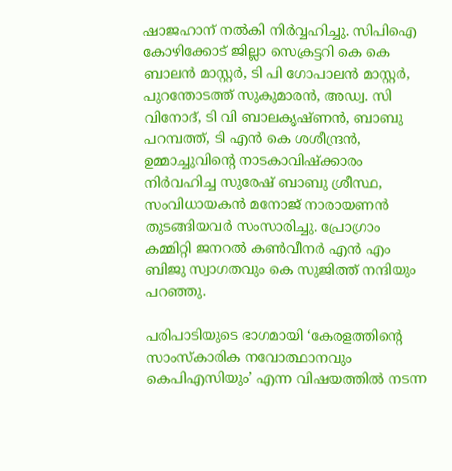ഷാജഹാന് നൽകി നിർവ്വഹിച്ചു. സിപിഐ കോഴിക്കോട് ജില്ലാ സെക്രട്ടറി കെ കെ ബാലൻ മാസ്റ്റർ, ടി പി ഗോപാലൻ മാസ്റ്റർ, പുറന്തോടത്ത് സുകുമാരൻ, അഡ്വ. സി വിനോദ്, ടി വി ബാലകൃഷ്ണൻ, ബാബു പറമ്പത്ത്, ടി എൻ കെ ശശീന്ദ്രൻ, ഉമ്മാച്ചുവിന്റെ നാടകാവിഷ്ക്കാരം നിർവഹിച്ച സുരേഷ് ബാബു ശ്രീസ്ഥ, സംവിധായകൻ മനോജ് നാരായണൻ തുടങ്ങിയവർ സംസാരിച്ചു. പ്രോഗ്രാം കമ്മിറ്റി ജനറൽ കൺവീനർ എൻ എം ബിജു സ്വാഗതവും കെ സുജിത്ത് നന്ദിയും പറഞ്ഞു.

പരിപാടിയുടെ ഭാഗമായി ‘കേരളത്തിന്റെ സാംസ്കാരിക നവോത്ഥാനവും കെപിഎസിയും’ എന്ന വിഷയത്തിൽ നടന്ന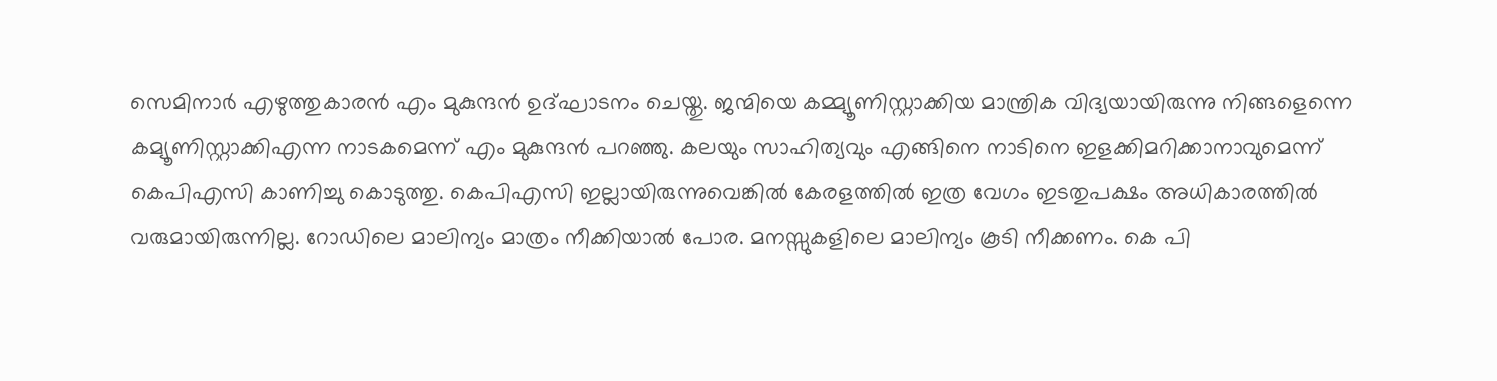സെമിനാർ എഴുത്തുകാരൻ എം മുകുന്ദൻ ഉദ്ഘാടനം ചെയ്തു. ജന്മിയെ കമ്മ്യൂണിസ്റ്റാക്കിയ മാന്ത്രിക വിദ്യയായിരുന്നു നിങ്ങളെന്നെ കമ്യൂണിസ്റ്റാക്കിഎന്ന നാടകമെന്ന് എം മുകുന്ദൻ പറഞ്ഞു. കലയും സാഹിത്യവും എങ്ങിനെ നാടിനെ ഇളക്കിമറിക്കാനാവുമെന്ന് കെപിഎസി കാണിച്ചു കൊടുത്തു. കെപിഎസി ഇല്ലായിരുന്നുവെങ്കിൽ കേരളത്തിൽ ഇത്ര വേഗം ഇടതുപക്ഷം അധികാരത്തിൽ വരുമായിരുന്നില്ല. റോഡിലെ മാലിന്യം മാത്രം നീക്കിയാൽ പോര. മനസ്സുകളിലെ മാലിന്യം കൂടി നീക്കണം. കെ പി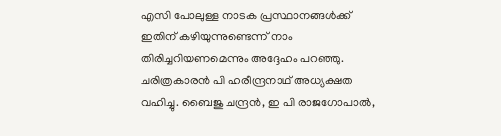എസി പോലുള്ള നാടക പ്രസ്ഥാനങ്ങൾക്ക് ഇതിന് കഴിയുന്നുണ്ടെന്ന് നാം തിരിച്ചറിയണമെന്നും അദ്ദേഹം പറഞ്ഞു. ചരിത്രകാരൻ പി ഹരീന്ദ്രനാഥ് അധ്യക്ഷത വഹിച്ചു. ബൈജു ചന്ദ്രൻ, ഇ പി രാജഗോപാൽ,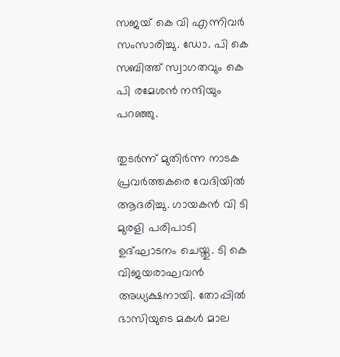സജയ് കെ വി എന്നിവർ സംസാരിച്ചു. ഡോ. പി കെ സബിത്ത് സ്വാഗതവും കെ പി രമേശൻ നന്ദിയും പറഞ്ഞു.

തുടർന്ന് മുതിർന്ന നാടക പ്രവർത്തകരെ വേദിയിൽ ആദരിച്ചു. ഗായകൻ വി ടി മുരളി പരിപാടി ഉദ്ഘാടനം ചെയ്തു. ടി കെ വിജയരാഘവൻ അധ്യക്ഷനായി. തോപ്പിൽ ഭാസിയുടെ മകൾ മാല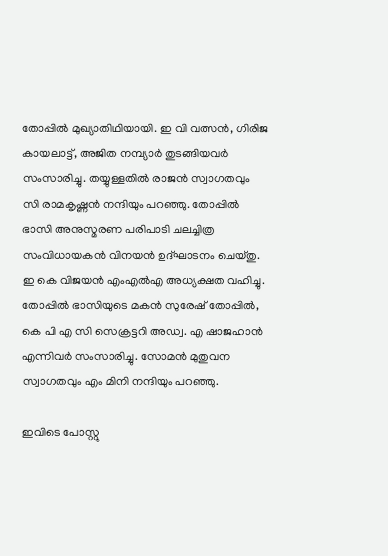തോപ്പിൽ മുഖ്യാതിഥിയായി. ഇ വി വത്സൻ, ഗിരിജ കായലാട്ട്, അജിത നമ്പ്യാർ തുടങ്ങിയവർ സംസാരിച്ചു. തയ്യുള്ളതിൽ രാജൻ സ്വാഗതവും സി രാമകൃഷ്ണൻ നന്ദിയും പറഞ്ഞു. തോപ്പിൽ ഭാസി അനുസ്മരണ പരിപാടി ചലച്ചിത്ര സംവിധായകൻ വിനയൻ ഉദ്ഘാടനം ചെയ്തു. ഇ കെ വിജയൻ എംഎൽഎ അധ്യക്ഷത വഹിച്ചു. തോപ്പിൽ ഭാസിയുടെ മകൻ സുരേഷ് തോപ്പിൽ, കെ പി എ സി സെക്രട്ടറി അഡ്വ. എ ഷാജഹാൻ എന്നിവർ സംസാരിച്ചു. സോമൻ മുതുവന സ്വാഗതവും എം മിനി നന്ദിയും പറഞ്ഞു.

ഇവിടെ പോസ്റ്റു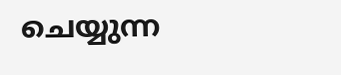ചെയ്യുന്ന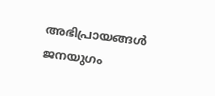അഭിപ്രായങ്ങള്‍ ജനയുഗം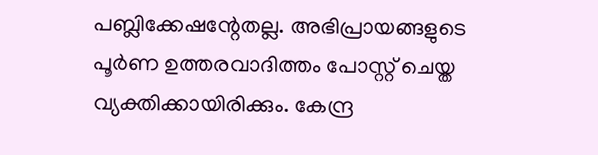പബ്ലിക്കേഷന്റേതല്ല. അഭിപ്രായങ്ങളുടെ പൂര്‍ണ ഉത്തരവാദിത്തം പോസ്റ്റ് ചെയ്ത വ്യക്തിക്കായിരിക്കും. കേന്ദ്ര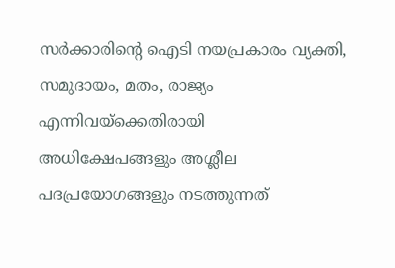സര്‍ക്കാരിന്റെ ഐടി നയപ്രകാരം വ്യക്തി, സമുദായം, മതം, രാജ്യം എന്നിവയ്‌ക്കെതിരായി അധിക്ഷേപങ്ങളും അശ്ലീല പദപ്രയോഗങ്ങളും നടത്തുന്നത്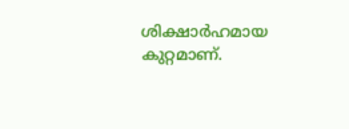ശിക്ഷാര്‍ഹമായ കുറ്റമാണ്.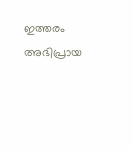ഇത്തരം അഭിപ്രായ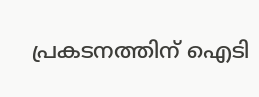പ്രകടനത്തിന് ഐടി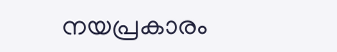നയപ്രകാരം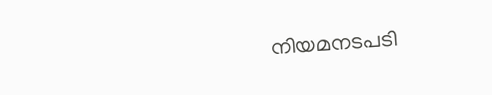നിയമനടപടി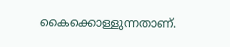കൈക്കൊള്ളുന്നതാണ്.